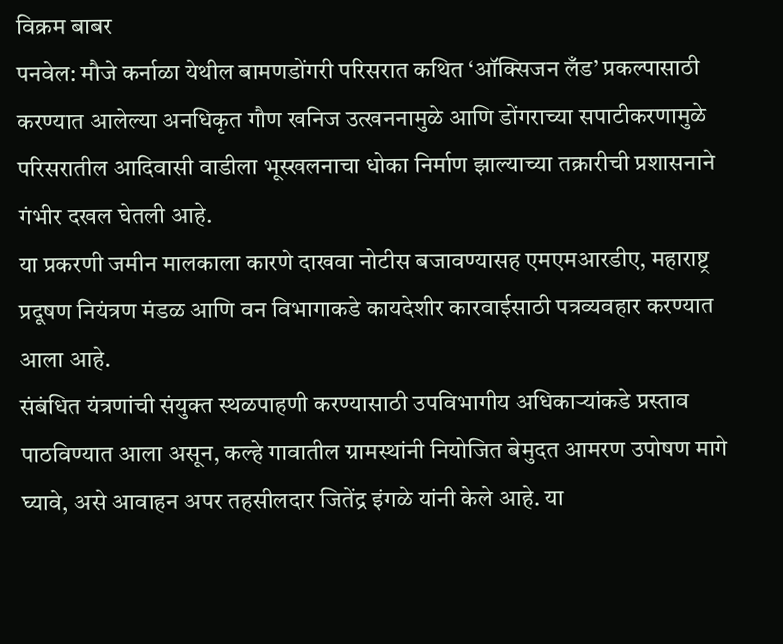विक्रम बाबर
पनवेल: मौजे कर्नाळा येथील बामणडोंगरी परिसरात कथित ‘ऑक्सिजन लँड’ प्रकल्पासाठी करण्यात आलेल्या अनधिकृत गौण खनिज उत्खननामुळे आणि डोंगराच्या सपाटीकरणामुळे परिसरातील आदिवासी वाडीला भूस्खलनाचा धोका निर्माण झाल्याच्या तक्रारीची प्रशासनाने गंभीर दखल घेतली आहे.
या प्रकरणी जमीन मालकाला कारणे दाखवा नोटीस बजावण्यासह एमएमआरडीए, महाराष्ट्र प्रदूषण नियंत्रण मंडळ आणि वन विभागाकडे कायदेशीर कारवाईसाठी पत्रव्यवहार करण्यात आला आहे.
संबंधित यंत्रणांची संयुक्त स्थळपाहणी करण्यासाठी उपविभागीय अधिकाऱ्यांकडे प्रस्ताव पाठविण्यात आला असून, कल्हे गावातील ग्रामस्थांनी नियोजित बेमुदत आमरण उपोषण मागे घ्यावे, असे आवाहन अपर तहसीलदार जितेंद्र इंगळे यांनी केले आहे. या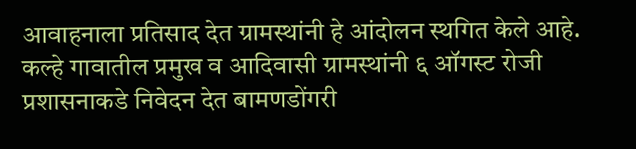आवाहनाला प्रतिसाद देत ग्रामस्थांनी हे आंदोलन स्थगित केले आहे.
कल्हे गावातील प्रमुख व आदिवासी ग्रामस्थांनी ६ ऑगस्ट रोजी प्रशासनाकडे निवेदन देत बामणडोंगरी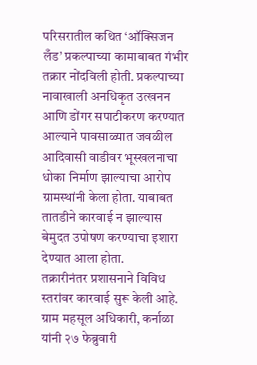परिसरातील कथित ‘ऑक्सिजन लँड’ प्रकल्पाच्या कामाबाबत गंभीर तक्रार नोंदविली होती. प्रकल्पाच्या नावाखाली अनधिकृत उत्खनन आणि डोंगर सपाटीकरण करण्यात आल्याने पावसाळ्यात जवळील आदिवासी वाडीवर भूस्खलनाचा धोका निर्माण झाल्याचा आरोप ग्रामस्थांनी केला होता. याबाबत तातडीने कारवाई न झाल्यास बेमुदत उपोषण करण्याचा इशारा देण्यात आला होता.
तक्रारीनंतर प्रशासनाने विविध स्तरांवर कारवाई सुरू केली आहे. ग्राम महसूल अधिकारी, कर्नाळा यांनी २७ फेब्रुवारी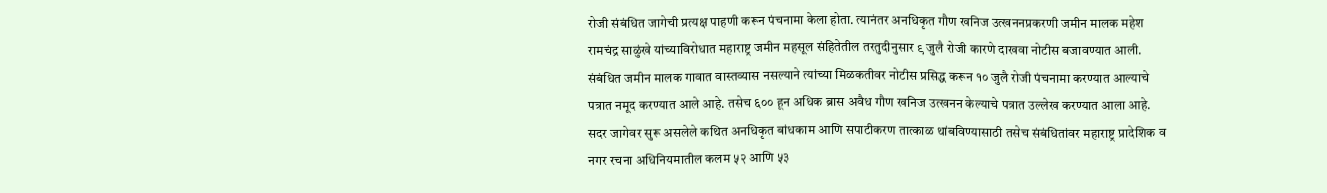रोजी संबंधित जागेची प्रत्यक्ष पाहणी करून पंचनामा केला होता. त्यानंतर अनधिकृत गौण खनिज उत्खननप्रकरणी जमीन मालक महेश रामचंद्र साळुंखे यांच्याविरोधात महाराष्ट्र जमीन महसूल संहितेतील तरतुदीनुसार ९ जुलै रोजी कारणे दाखवा नोटीस बजावण्यात आली.
संबंधित जमीन मालक गावात वास्तव्यास नसल्याने त्यांच्या मिळकतीवर नोटीस प्रसिद्ध करून १० जुलै रोजी पंचनामा करण्यात आल्याचे पत्रात नमूद करण्यात आले आहे. तसेच ६०० हून अधिक ब्रास अवैध गौण खनिज उत्खनन केल्याचे पत्रात उल्लेख करण्यात आला आहे.
सदर जागेवर सुरू असलेले कथित अनधिकृत बांधकाम आणि सपाटीकरण तात्काळ थांबविण्यासाठी तसेच संबंधितांवर महाराष्ट्र प्रादेशिक व नगर रचना अधिनियमातील कलम ५२ आणि ५३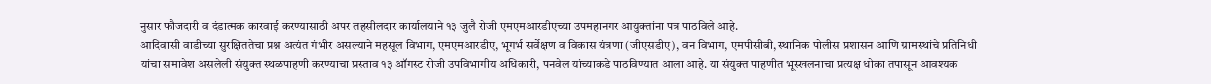नुसार फौजदारी व दंडात्मक कारवाई करण्यासाठी अपर तहसीलदार कार्यालयाने १३ जुलै रोजी एमएमआरडीएच्या उपमहानगर आयुक्तांना पत्र पाठविले आहे.
आदिवासी वाडीच्या सुरक्षिततेचा प्रश्न अत्यंत गंभीर असल्याने महसूल विभाग, एमएमआरडीए, भूगर्भ सर्वेक्षण व विकास यंत्रणा (जीएसडीए), वन विभाग, एमपीसीबी, स्थानिक पोलीस प्रशासन आणि ग्रामस्थांचे प्रतिनिधी यांचा समावेश असलेली संयुक्त स्थळपाहणी करण्याचा प्रस्ताव १३ ऑगस्ट रोजी उपविभागीय अधिकारी, पनवेल यांच्याकडे पाठविण्यात आला आहे. या संयुक्त पाहणीत भूस्खलनाचा प्रत्यक्ष धोका तपासून आवश्यक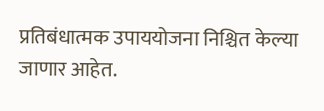प्रतिबंधात्मक उपाययोजना निश्चित केल्या जाणार आहेत.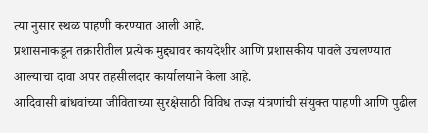त्या नुसार स्थळ पाहणी करण्यात आली आहे.
प्रशासनाकडून तक्रारीतील प्रत्येक मुद्द्यावर कायदेशीर आणि प्रशासकीय पावले उचलण्यात आल्याचा दावा अपर तहसीलदार कार्यालयाने केला आहे.
आदिवासी बांधवांच्या जीविताच्या सुरक्षेसाठी विविध तज्ज्ञ यंत्रणांची संयुक्त पाहणी आणि पुढील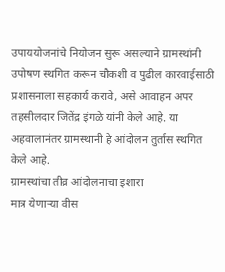उपाययोजनांचे नियोजन सुरू असल्याने ग्रामस्थांनी उपोषण स्थगित करून चौकशी व पुढील कारवाईसाठी प्रशासनाला सहकार्य करावे, असे आवाहन अपर तहसीलदार जितेंद्र इंगळे यांनी केले आहे. या अहवालानंतर ग्रामस्थानी हे आंदोलन तुर्तास स्थगित केले आहे.
ग्रामस्थांचा तीव्र आंदोलनाचा इशारा
मात्र येणाऱ्या वीस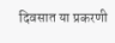दिवसात या प्रकरणी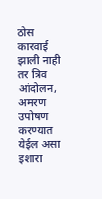ठोस कारवाई झाली नाही तर त्रिव आंदोलन, अमरण उपोषण करण्यात येईल असा इशारा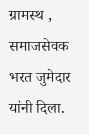ग्रामस्थ , समाजसेवक भरत जुमेदार यांनी दिला.